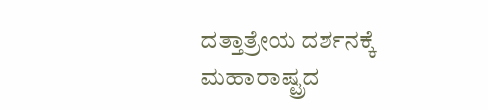ದತ್ತಾತ್ರೇಯ ದರ್ಶನಕ್ಕೆ ಮಹಾರಾಷ್ಟ್ರದ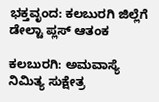ಭಕ್ತವೃಂದ: ಕಲಬುರಗಿ ಜಿಲ್ಲೆಗೆ ಡೇಲ್ಟಾ ಪ್ಲಸ್ ಆತಂಕ

ಕಲಬುರಗಿ: ಅಮವಾಸ್ಯೆ ನಿಮಿತ್ಯ ಸುಕ್ಷೇತ್ರ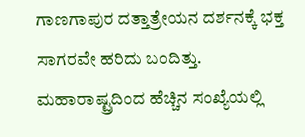ಗಾಣಗಾಪುರ ದತ್ತಾತ್ರೇಯನ ದರ್ಶನಕ್ಕೆ ಭಕ್ತ ಸಾಗರವೇ ಹರಿದು ಬಂದಿತ್ತು. ಮಹಾರಾಷ್ಟ್ರದಿಂದ ಹೆಚ್ಚಿನ ಸಂಖ್ಯೆಯಲ್ಲಿ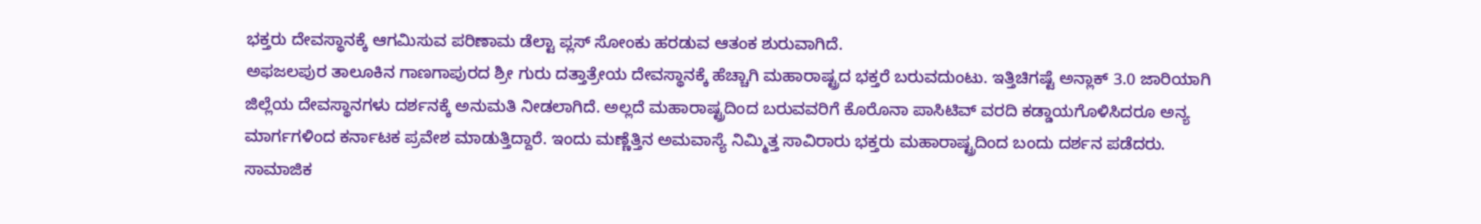ಭಕ್ತರು ದೇವಸ್ಥಾನಕ್ಕೆ ಆಗಮಿಸುವ ಪರಿಣಾಮ ಡೆಲ್ಟಾ ಪ್ಲಸ್ ಸೋಂಕು ಹರಡುವ ಆತಂಕ ಶುರುವಾಗಿದೆ.
ಅಫಜಲಪುರ ತಾಲೂಕಿನ ಗಾಣಗಾಪುರದ ಶ್ರೀ ಗುರು ದತ್ತಾತ್ರೇಯ ದೇವಸ್ಥಾನಕ್ಕೆ ಹೆಚ್ಚಾಗಿ ಮಹಾರಾಷ್ಟ್ರದ ಭಕ್ತರೆ ಬರುವದುಂಟು. ಇತ್ತಿಚಿಗಷ್ಟೆ ಅನ್ಲಾಕ್ 3.0 ಜಾರಿಯಾಗಿ ಜಿಲ್ಲೆಯ ದೇವಸ್ಥಾನಗಳು ದರ್ಶನಕ್ಕೆ ಅನುಮತಿ ನೀಡಲಾಗಿದೆ. ಅಲ್ಲದೆ ಮಹಾರಾಷ್ಟ್ರದಿಂದ ಬರುವವರಿಗೆ ಕೊರೊನಾ ಪಾಸಿಟಿವ್ ವರದಿ ಕಡ್ಡಾಯಗೊಳಿಸಿದರೂ ಅನ್ಯ ಮಾರ್ಗಗಳಿಂದ ಕರ್ನಾಟಕ ಪ್ರವೇಶ ಮಾಡುತ್ತಿದ್ದಾರೆ. ಇಂದು ಮಣ್ಣೆತ್ತಿನ ಅಮವಾಸ್ಯೆ ನಿಮ್ಮಿತ್ತ ಸಾವಿರಾರು ಭಕ್ತರು ಮಹಾರಾಷ್ಟ್ರದಿಂದ ಬಂದು ದರ್ಶನ ಪಡೆದರು.
ಸಾಮಾಜಿಕ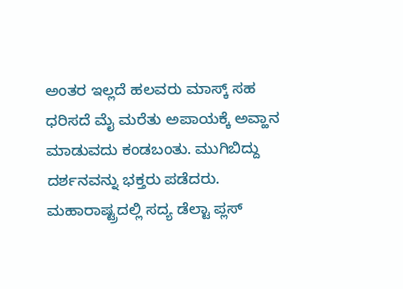ಅಂತರ ಇಲ್ಲದೆ ಹಲವರು ಮಾಸ್ಕ್ ಸಹ ಧರಿಸದೆ ಮೈ ಮರೆತು ಅಪಾಯಕ್ಕೆ ಅವ್ಹಾನ ಮಾಡುವದು ಕಂಡಬಂತು. ಮುಗಿಬಿದ್ದು ದರ್ಶನವನ್ನು ಭಕ್ತರು ಪಡೆದರು. ಮಹಾರಾಷ್ಟ್ರದಲ್ಲಿ ಸದ್ಯ ಡೆಲ್ಟಾ ಪ್ಲಸ್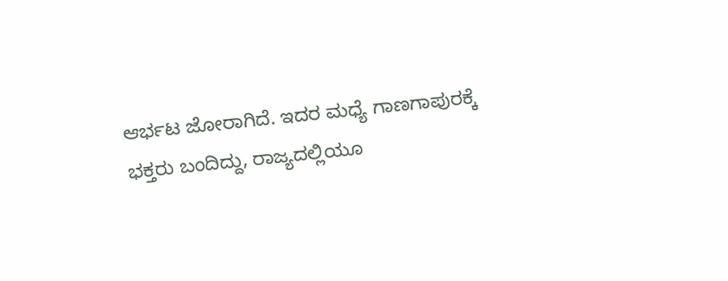ಆರ್ಭಟ ಜೋರಾಗಿದೆ. ಇದರ ಮಧ್ಯೆ ಗಾಣಗಾಪುರಕ್ಕೆ ಭಕ್ತರು ಬಂದಿದ್ದು, ರಾಜ್ಯದಲ್ಲಿಯೂ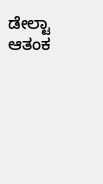ಡೇಲ್ಟಾ ಆತಂಕ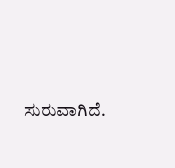ಸುರುವಾಗಿದೆ.